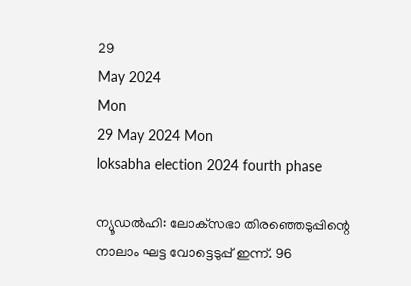29
May 2024
Mon
29 May 2024 Mon
loksabha election 2024 fourth phase

ന്യൂഡല്‍ഹി: ലോക്‌സഭാ തിരഞ്ഞെടുപ്പിന്റെ നാലാം ഘട്ട വോട്ടെടുപ്പ് ഇന്ന്. 96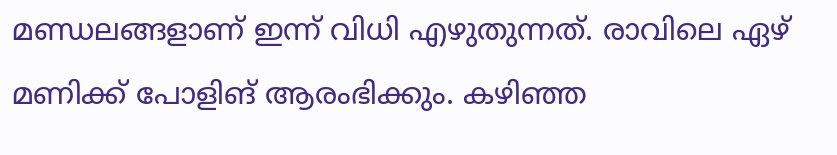മണ്ഡലങ്ങളാണ് ഇന്ന് വിധി എഴുതുന്നത്. രാവിലെ ഏഴ് മണിക്ക് പോളിങ് ആരംഭിക്കും. കഴിഞ്ഞ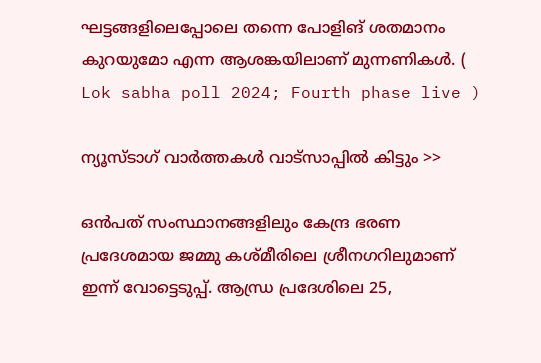ഘട്ടങ്ങളിലെപ്പോലെ തന്നെ പോളിങ് ശതമാനം കുറയുമോ എന്ന ആശങ്കയിലാണ് മുന്നണികള്‍. ( Lok sabha poll 2024; Fourth phase live )

ന്യൂസ്ടാഗ് വാര്‍ത്തകള്‍ വാട്‌സാപ്പില്‍ കിട്ടും >>

ഒന്‍പത് സംസ്ഥാനങ്ങളിലും കേന്ദ്ര ഭരണ പ്രദേശമായ ജമ്മു കശ്മീരിലെ ശ്രീനഗറിലുമാണ് ഇന്ന് വോട്ടെടുപ്പ്. ആന്ധ്ര പ്രദേശിലെ 25,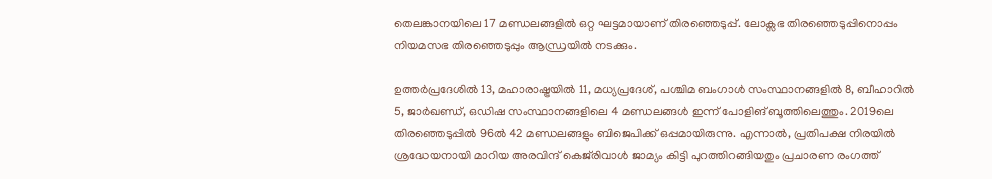തെലങ്കാനയിലെ 17 മണ്ഡലങ്ങളില്‍ ഒറ്റ ഘട്ടമായാണ് തിരഞ്ഞെടുപ്പ്. ലോക്സഭ തിരഞ്ഞെടുപ്പിനൊപ്പം നിയമസഭ തിരഞ്ഞെടുപ്പും ആന്ധ്രയില്‍ നടക്കും.

ഉത്തര്‍പ്രദേശില്‍ 13, മഹാരാഷ്ട്രയില്‍ 11, മധ്യപ്രദേശ്, പശ്ചിമ ബംഗാള്‍ സംസ്ഥാനങ്ങളില്‍ 8, ബീഹാറില്‍ 5, ജാര്‍ഖണ്ഡ്, ഒഡിഷ സംസ്ഥാനങ്ങളിലെ 4 മണ്ഡലങ്ങള്‍ ഇന്ന് പോളിങ് ബൂത്തിലെത്തും. 2019ലെ തിരഞ്ഞെടുപ്പില്‍ 96ല്‍ 42 മണ്ഡലങ്ങളും ബിജെപിക്ക് ഒപ്പമായിരുന്നു. എന്നാല്‍, പ്രതിപക്ഷ നിരയില്‍ ശ്രദ്ധേയനായി മാറിയ അരവിന്ദ് കെജ്‌രിവാള്‍ ജാമ്യം കിട്ടി പുറത്തിറങ്ങിയതും പ്രചാരണ രംഗത്ത്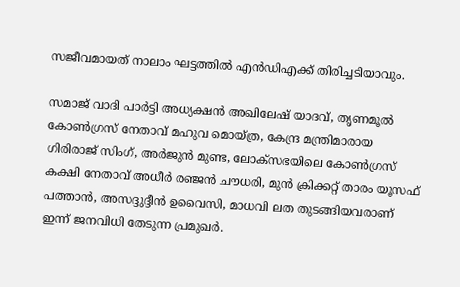സജീവമായത് നാലാം ഘട്ടത്തില്‍ എന്‍ഡിഎക്ക് തിരിച്ചടിയാവും.

സമാജ് വാദി പാര്‍ട്ടി അധ്യക്ഷന്‍ അഖിലേഷ് യാദവ്, തൃണമൂല്‍ കോണ്‍ഗ്രസ് നേതാവ് മഹുവ മൊയ്ത്ര, കേന്ദ്ര മന്ത്രിമാരായ ഗിരിരാജ് സിംഗ്, അര്‍ജുന്‍ മുണ്ട, ലോക്സഭയിലെ കോണ്‍ഗ്രസ് കക്ഷി നേതാവ് അധീര്‍ രഞ്ജന്‍ ചൗധരി, മുന്‍ ക്രിക്കറ്റ് താരം യൂസഫ് പത്താന്‍, അസദ്ദുദ്ദീന്‍ ഉവൈസി, മാധവി ലത തുടങ്ങിയവരാണ് ഇന്ന് ജനവിധി തേടുന്ന പ്രമുഖര്‍.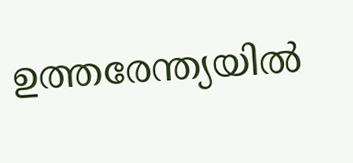ഉത്തരേന്ത്യയില്‍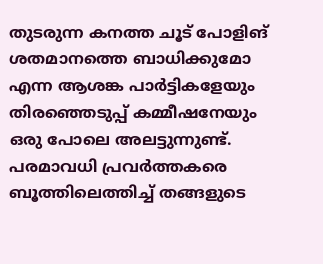തുടരുന്ന കനത്ത ചൂട് പോളിങ് ശതമാനത്തെ ബാധിക്കുമോ എന്ന ആശങ്ക പാര്‍ട്ടികളേയും തിരഞ്ഞെടുപ്പ് കമ്മീഷനേയും ഒരു പോലെ അലട്ടുന്നുണ്ട്. പരമാവധി പ്രവര്‍ത്തകരെ ബൂത്തിലെത്തിച്ച് തങ്ങളുടെ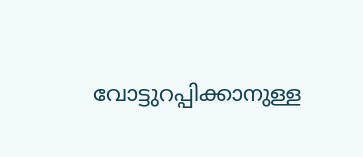വോട്ടുറപ്പിക്കാനുള്ള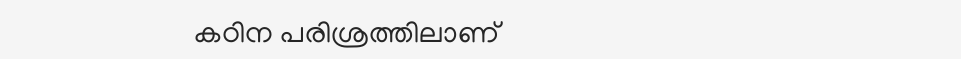കഠിന പരിശ്രത്തിലാണ്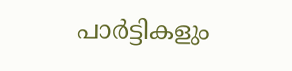പാര്‍ട്ടികളും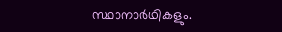സ്ഥാനാര്‍ഥികളും.